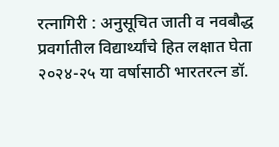रत्नागिरी : अनुसूचित जाती व नवबौद्ध प्रवर्गातील विद्यार्थ्यांचे हित लक्षात घेता २०२४-२५ या वर्षासाठी भारतरत्न डॉ.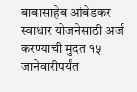बाबासाहेब आंबेडकर स्वाधार योजनेसाठी अर्ज करण्याची मुदत १५ जानेवारीपर्यंत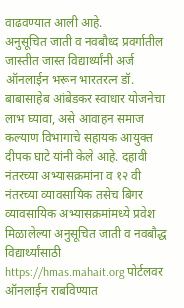वाढवण्यात आली आहे.
अनुसूचित जाती व नवबौध्द प्रवर्गातील जास्तीत जास्त विद्यार्थ्यांनी अर्ज ऑनलाईन भरून भारतरत्न डॉ. बाबासाहेब आंबेडकर स्वाधार योजनेचा लाभ घ्यावा, असे आवाहन समाज कल्याण विभागाचे सहायक आयुक्त दीपक घाटे यांनी केले आहे. दहावी नंतरच्या अभ्यासक्रमांना व १२ वी नंतरच्या व्यावसायिक तसेच बिगर व्यावसायिक अभ्यासक्रमांमध्ये प्रवेश मिळालेल्या अनुसूचित जाती व नवबौद्ध विद्यार्थ्यांसाठी https://hmas.mahait.org पोर्टलवर ऑनलाईन राबविण्यात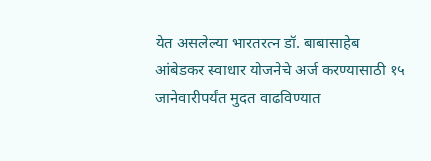येत असलेल्या भारतरत्न डॉ. बाबासाहेब आंबेडकर स्वाधार योजनेचे अर्ज करण्यासाठी १५ जानेवारीपर्यंत मुदत वाढविण्यात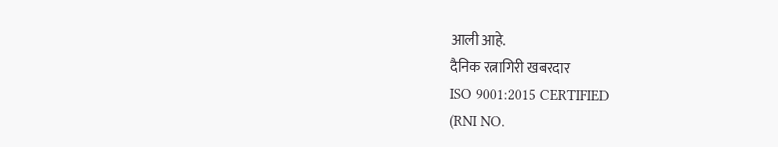आली आहे.
दैनिक रत्नागिरी खबरदार
ISO 9001:2015 CERTIFIED
(RNI NO.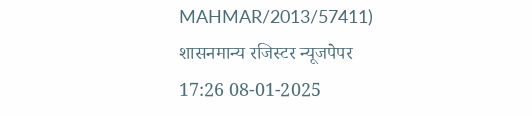MAHMAR/2013/57411)
शासनमान्य रजिस्टर न्यूजपेपर
17:26 08-01-2025